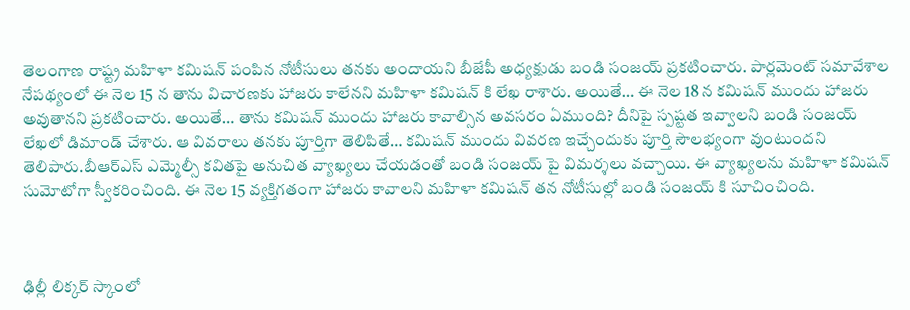తెలంగాణ రాష్ట్ర మహిళా కమిషన్ పంపిన నోటీసులు తనకు అందాయని బీజేపీ అధ్యక్షుడు బండి సంజయ్ ప్రకటించారు. పార్లమెంట్ సమావేశాల నేపథ్యంలో ఈ నెల 15 న తాను విచారణకు హాజరు కాలేనని మహిళా కమిషన్ కి లేఖ రాశారు. అయితే… ఈ నెల 18 న కమిషన్ ముందు హాజరు అవుతానని ప్రకటించారు. అయితే… తాను కమిషన్ ముందు హాజరు కావాల్సిన అవసరం ఏముంది? దీనిపై స్పష్టత ఇవ్వాలని బండి సంజయ్ లేఖలో డిమాండ్ చేశారు. ఆ వివరాలు తనకు పూర్తిగా తెలిపితే… కమిషన్ ముందు వివరణ ఇచ్చేందుకు పూర్తి సౌలభ్యంగా వుంటుందని తెలిపారు.బీఆర్ఎస్ ఎమ్మెల్సీ కవితపై అనుచిత వ్యాఖ్యలు చేయడంతో బండి సంజయ్ పై విమర్శలు వచ్చాయి. ఈ వ్యాఖ్యలను మహిళా కమిషన్ సుమోటోగా స్వీకరించింది. ఈ నెల 15 వ్యక్తిగతంగా హాజరు కావాలని మహిళా కమిషన్ తన నోటీసుల్లో బండి సంజయ్ కి సూచించింది.



ఢిల్లీ లిక్కర్ స్కాంలో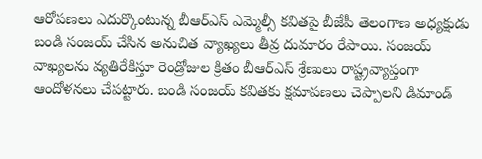ఆరోపణలు ఎదుర్కొంటున్న బీఆర్ఎస్ ఎమ్మెల్సీ కవితపై బీజేపీ తెలంగాణ అధ్యక్షుడు బండి సంజయ్ చేసిన అనుచిత వ్యాఖ్యలు తీవ్ర దుమారం రేపాయి. సంజయ్ వాఖ్యలను వ్యతిరేకిస్తూ రెండ్రోజుల క్రితం బీఆర్ఎస్ శ్రేణులు రాష్ట్రవ్యాప్తంగా ఆందోళనలు చేపట్టారు. బండి సంజయ్ కవితకు క్షమాపణలు చెప్పాలని డిమాండ్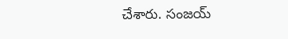చేశారు. సంజయ్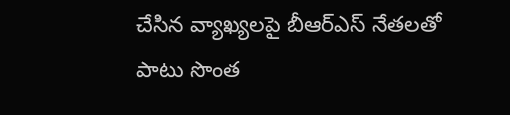చేసిన వ్యాఖ్యలపై బీఆర్ఎస్ నేతలతో పాటు సొంత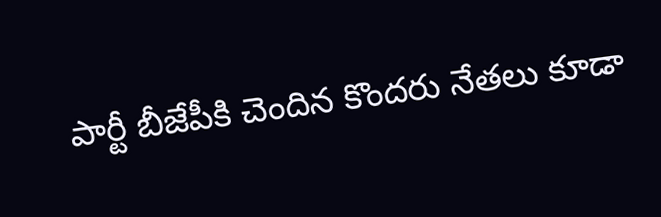పార్టీ బీజేపీకి చెందిన కొందరు నేతలు కూడా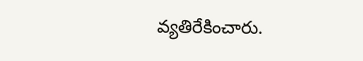వ్యతిరేకించారు.